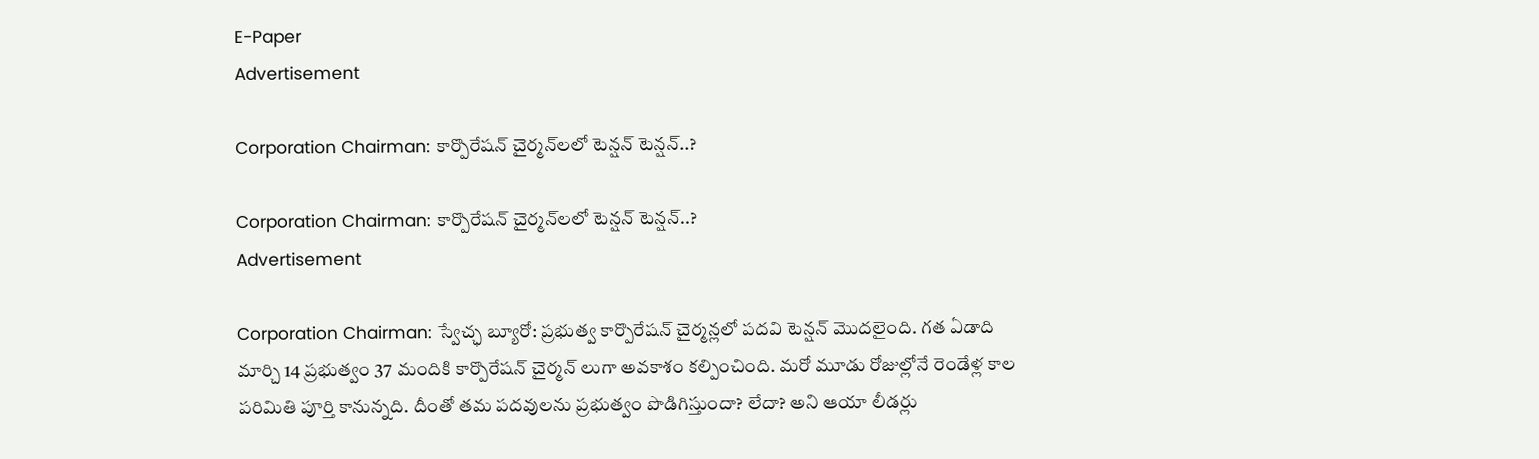E-Paper
Advertisement

Corporation Chairman: కార్పొరేషన్ చైర్మన్‌లలో టెన్షన్ టెన్షన్..?

Corporation Chairman: కార్పొరేషన్ చైర్మన్‌లలో టెన్షన్ టెన్షన్..?
Advertisement

Corporation Chairman: స్వేచ్ఛ బ్యూరో: ప్రభుత్వ కార్పొరేషన్ చైర్మన్లలో పదవి టెన్షన్ మొదలైంది. గత ఏడాది మార్చి 14 ప్రభుత్వం 37 మందికి కార్పొరేషన్ చైర్మన్ లుగా అవకాశం కల్పించింది. మరో మూడు రోజుల్లోనే రెండేళ్ల కాల పరిమితి పూర్తి కానున్నది. దీంతో తమ పదవులను ప్రభుత్వం పొడిగిస్తుందా? లేదా? అని ఆయా లీడర్లు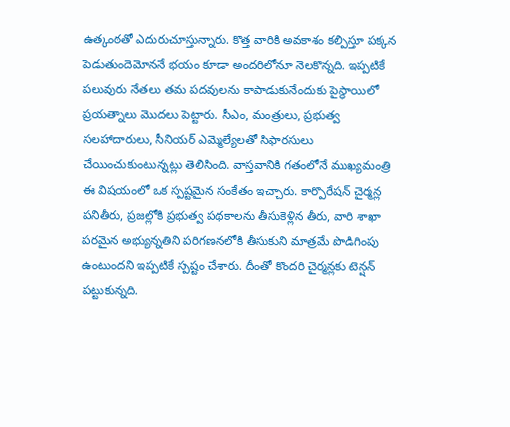ఉత్కంఠతో ఎదురుచూస్తున్నారు. కొత్త వారికి అవకాశం కల్పిస్తూ పక్కన పెడుతుందెమోననే భయం కూడా అందరిలోనూ నెలకొన్నది. ఇప్పటికే పలువురు నేతలు తమ పదవులను కాపాడుకునేందుకు పైస్థాయిలో ప్రయత్నాలు మొదలు పెట్టారు. సీఎం, మంత్రులు, ప్రభుత్వ సలహాదారులు, సీనియర్ ఎమ్మెల్యేలతో సిఫారసులు చేయించుకుంటున్నట్లు తెలిసింది. వాస్తవానికి గతంలోనే ముఖ్యమంత్రి ఈ విషయంలో ఒక స్పష్టమైన సంకేతం ఇచ్చారు. కార్పొరేషన్ చైర్మన్ల పనితీరు, ప్రజల్లోకి ప్రభుత్వ పథకాలను తీసుకెళ్లిన తీరు, వారి శాఖా పరమైన అభ్యున్నతిని పరిగణనలోకి తీసుకుని మాత్రమే పొడిగింపు ఉంటుందని ఇప్పటికే స్పష్టం చేశారు. దీంతో కొందరి చైర్మన్లకు టెన్షన్ పట్టుకున్నది.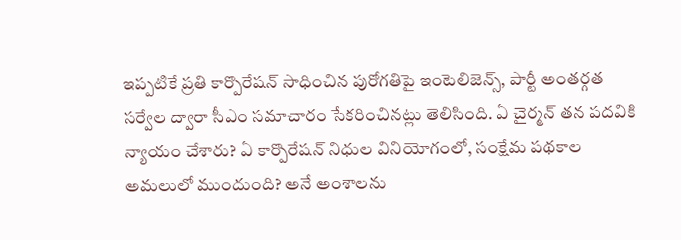ఇప్పటికే ప్రతి కార్పొరేషన్ సాధించిన పురోగతిపై ఇంటెలిజెన్స్, పార్టీ అంతర్గత సర్వేల ద్వారా సీఎం సమాచారం సేకరించినట్లు తెలిసింది. ఏ చైర్మన్ తన పదవికి న్యాయం చేశారు? ఏ కార్పొరేషన్ నిధుల వినియోగంలో, సంక్షేమ పథకాల అమలులో ముందుంది? అనే అంశాలను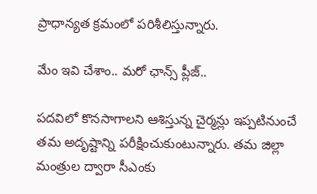ప్రాధాన్యత క్రమంలో పరిశీలిస్తున్నారు.

మేం ఇవి చేశాం.. మరో ఛాన్స్ ప్లీజ్..

పదవిలో కొనసాగాలని ఆశిస్తున్న చైర్మన్లు ఇప్పటినుంచే తమ అదృష్టాన్ని పరీక్షించుకుంటున్నారు. తమ జిల్లా మంత్రుల ద్వారా సీఎంకు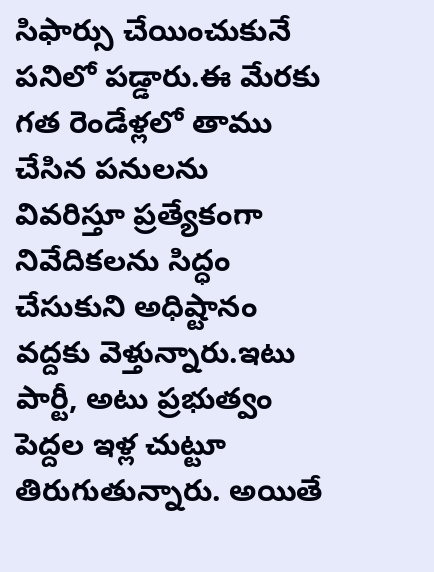సిఫార్సు చేయించుకునే పనిలో పడ్డారు.ఈ మేరకు గత రెండేళ్లలో తాము చేసిన పనులను వివరిస్తూ ప్రత్యేకంగా నివేదికలను సిద్ధం చేసుకుని అధిష్టానం వద్దకు వెళ్తున్నారు.ఇటు పార్టీ, అటు ప్రభుత్వం పెద్దల ఇళ్ల చుట్టూ తిరుగుతున్నారు. అయితే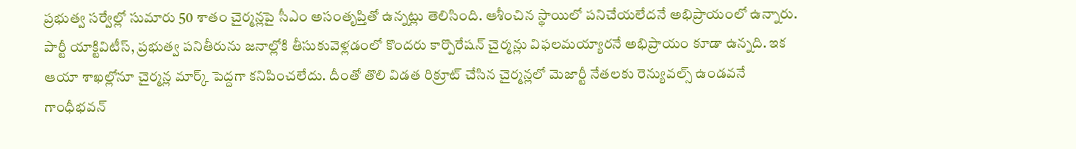ప్రభుత్వ సర్వేల్లో సుమారు 50 శాతం చైర్మన్లపై సీఎం అసంతృప్తితో ఉన్నట్లు తెలిసింది. ఆశీంచిన స్థాయిలో పనిచేయలేదనే అభిప్రాయంలో ఉన్నారు. పార్టీ యాక్టివిటీస్, ప్రభుత్వ పనితీరును జనాల్లోకి తీసుకువెళ్లడంలో కొందరు కార్పొరేషన్ చైర్మన్లు విఫలమయ్యారనే అభిప్రాయం కూడా ఉన్నది. ఇక ఆయా శాఖల్లోనూ చైర్మన్ల మార్క్ పెద్దగా కనిపించలేదు. దీంతో తొలి విడత రిక్రూట్ చేసిన చైర్మన్లలో మెజార్టీ నేతలకు రెన్యువల్స్ ఉండవనే గాంధీభవన్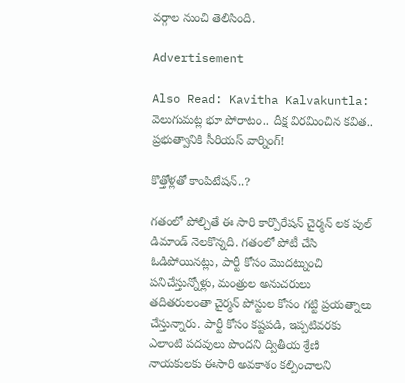వర్గాల నుంచి తెలిసింది.

Advertisement

Also Read: Kavitha Kalvakuntla: వెలుగుమట్ల భూ పోరాటం.. దీక్ష విరమించిన కవిత.. ప్రభుత్వానికి సీరియస్ వార్నింగ్!

కొత్తోళ్లతో కాంపిటేషన్..?

గతంలో పోల్చితే ఈ సారి కార్పొరేషన్ చైర్మన్ లక పుల్ డిమాండ్ నెలకొన్నది. గతంలో పోటీ చేసి ఓడిపోయినట్లు, పార్టీ కోసం మొదట్నుంచి పనిచేస్తున్నోళ్లు, మంత్రుల అనుచరులు తదితరులంతా చైర్మన్ పోస్టుల కోసం గట్టి ప్రయత్నాలు చేస్తున్నారు. పార్టీ కోసం కష్టపడి, ఇప్పటివరకు ఎలాంటి పదవులు పొందని ద్వితీయ శ్రేణి నాయకులకు ఈసారి అవకాశం కల్పించాలని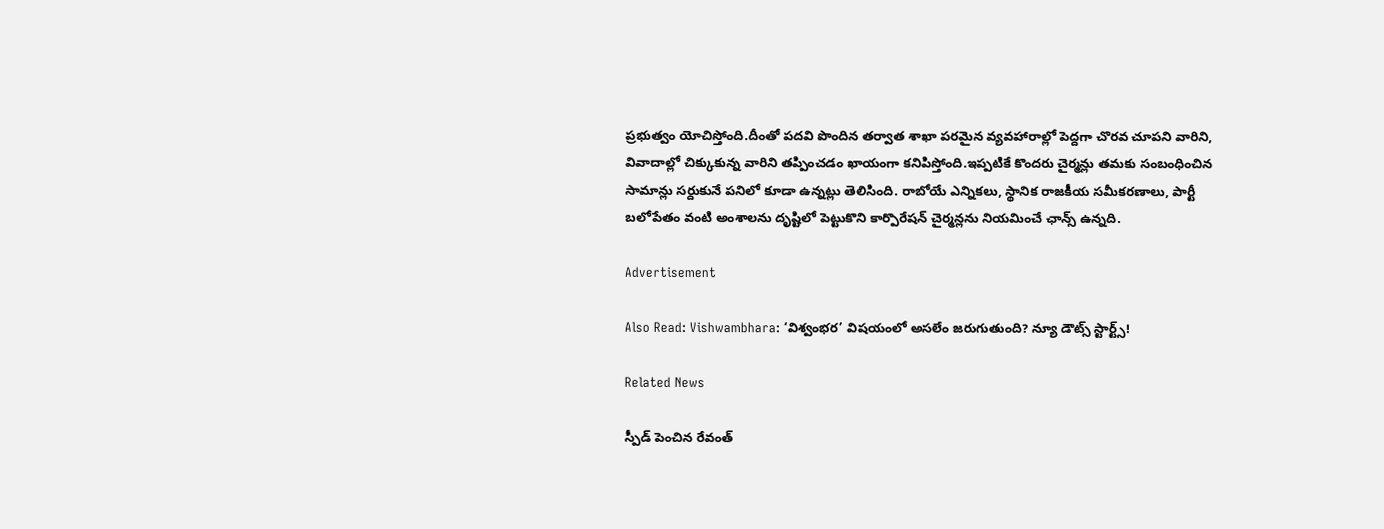ప్రభుత్వం యోచిస్తోంది.దీంతో పదవి పొందిన తర్వాత శాఖా పరమైన వ్యవహారాల్లో పెద్దగా చొరవ చూపని వారిని, వివాదాల్లో చిక్కుకున్న వారిని తప్పించడం ఖాయంగా కనిపిస్తోంది.ఇప్పటికే కొందరు చైర్మన్లు తమకు సంబంధించిన సామాన్లు సర్దుకునే పనిలో కూడా ఉన్నట్లు తెలిసింది. రాబోయే ఎన్నికలు, స్థానిక రాజకీయ సమీకరణాలు, పార్టీ బలోపేతం వంటి అంశాలను దృష్టిలో పెట్టుకొని కార్పొరేషన్ చైర్మన్లను నియమించే ఛాన్స్ ఉన్నది.

Advertisement

Also Read: Vishwambhara: ‘విశ్వంభర’ విషయంలో అసలేం జరుగుతుంది? న్యూ డౌట్స్ స్టార్ట్స్!

Related News

స్పీడ్ పెంచిన రేవంత్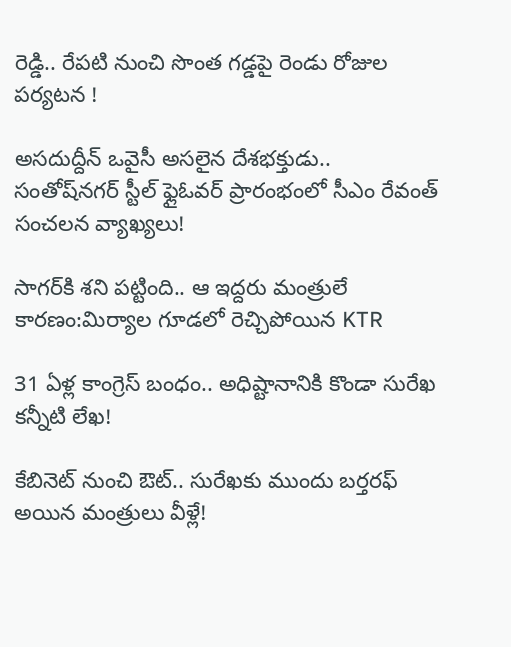రెడ్డి.. రేపటి నుంచి సొంత గడ్డపై రెండు రోజుల పర్యటన !

అసదుద్దీన్ ఒవైసీ అసలైన దేశభక్తుడు.. సంతోష్‌నగర్ స్టీల్ ఫ్లైఓవర్ ప్రారంభంలో సీఎం రేవంత్ సంచలన వ్యాఖ్యలు!

సాగర్‌కి శని పట్టింది.. ఆ ఇద్దరు మంత్రులే కారణం:మిర్యాల గూడలో రెచ్చిపోయిన KTR

31 ఏళ్ల కాంగ్రెస్ బంధం.. అధిష్టానానికి కొండా సురేఖ కన్నీటి లేఖ!

కేబినెట్ నుంచి ఔట్.. సురేఖకు ముందు బర్తరఫ్ అయిన మంత్రులు వీళ్లే!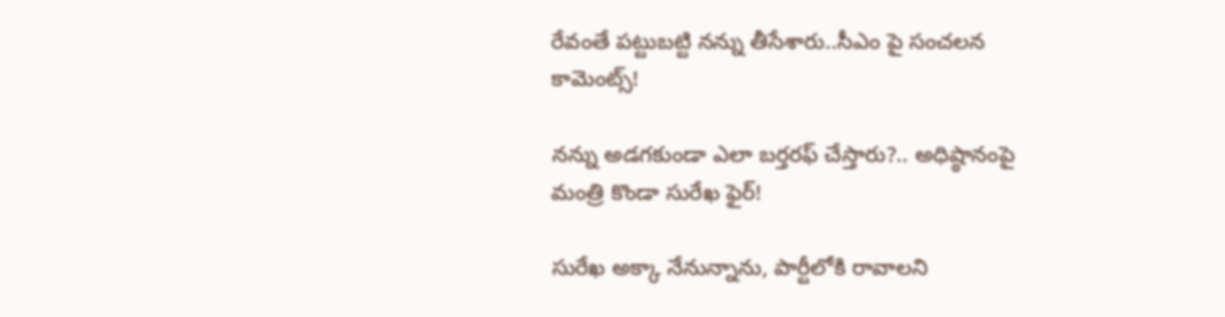రేవంతే పట్టుబట్టి నన్ను తీసేశారు..సీఎం పై సంచలన కామెంట్స్!

నన్ను అడగకుండా ఎలా బర్తరఫ్ చేస్తారు?.. అధిష్ఠానంపై మంత్రి కొండా సురేఖ ఫైర్!

సురేఖ అక్కా నేనున్నాను, పార్టీలోకి రావాలని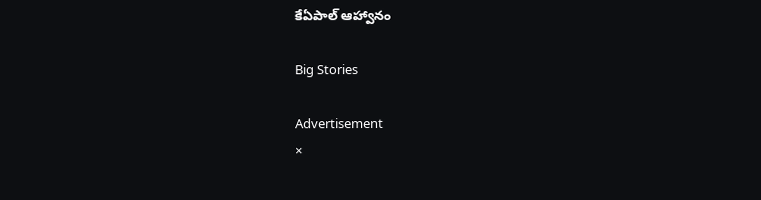కేఏపాల్ ఆహ్వానం

Big Stories

Advertisement
×